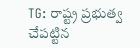TG: రాష్ట్ర ప్రభుత్వ చేపట్టిన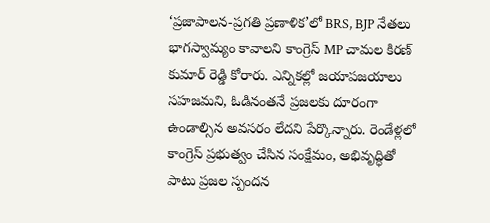‘ప్రజాపాలన-ప్రగతి ప్రణాళిక’లో BRS, BJP నేతలు భాగస్వామ్యం కావాలని కాంగ్రెస్ MP చామల కిరణ్ కుమార్ రెడ్డి కోరారు. ఎన్నికల్లో జయాపజయాలు సహజమని, ఓడినంతనే ప్రజలకు దూరంగా ఉండాల్సిన అవసరం లేదని పేర్కొన్నారు. రెండేళ్లలో కాంగ్రెస్ ప్రభుత్వం చేసిన సంక్షేమం, అభివృద్ధితో పాటు ప్రజల స్పందన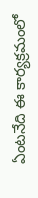ఏంటనేది ఈ కార్యక్రమంలో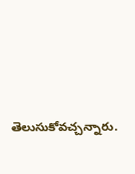తెలుసుకోవచ్చన్నారు.